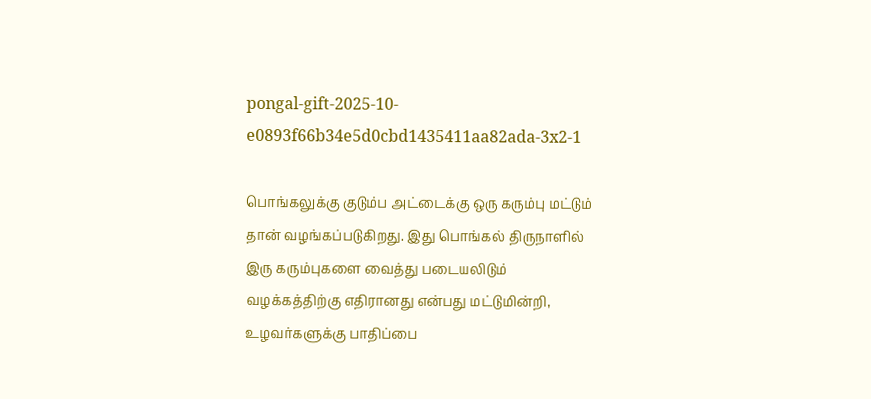pongal-gift-2025-10-e0893f66b34e5d0cbd1435411aa82ada-3x2-1

பொங்கலுக்கு குடும்ப அட்டைக்கு ஒரு கரும்பு மட்டும் தான் வழங்கப்படுகிறது. இது பொங்கல் திருநாளில் இரு கரும்புகளை வைத்து படையலிடும் வழக்கத்திற்கு எதிரானது என்பது மட்டுமின்றி, உழவர்களுக்கு பாதிப்பை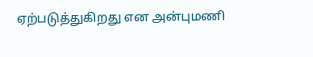ஏற்படுத்துகிறது என அன்புமணி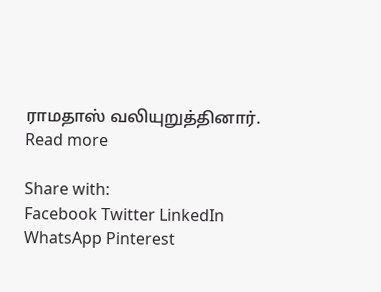ராமதாஸ் வலியுறுத்தினார்.
Read more

Share with:
Facebook Twitter LinkedIn WhatsApp Pinterest